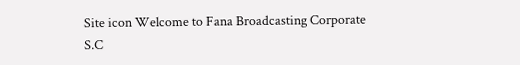Site icon Welcome to Fana Broadcasting Corporate S.C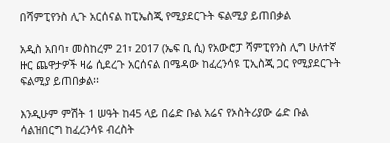በሻምፒየንስ ሊጉ አርሰናል ከፒኤስጂ የሚያደርጉት ፍልሚያ ይጠበቃል

አዲስ አበባ፣ መስከረም 21፣ 2017 (ኤፍ ቢ ሲ) የአውሮፓ ሻምፒየንስ ሊግ ሁለተኛ ዙር ጨዋታዎች ዛሬ ሲደረጉ አርሰናል በሜዳው ከፈረንሳዩ ፒኢስጂ ጋር የሚያደርጉት ፍልሚያ ይጠበቃል፡፡

እንዲሁም ምሽት 1 ሠዓት ከ45 ላይ በሬድ ቡል አሬና የኦስትሪያው ሬድ ቡል ሳልዝበርግ ከፈረንሳዩ ብረስት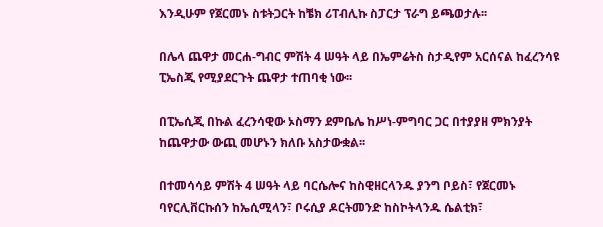እንዲሁም የጀርመኑ ስቱትጋርት ከቼክ ሪፐብሊኩ ስፓርታ ፕራግ ይጫወታሉ፡፡

በሌላ ጨዋታ መርሐ-ግብር ምሽት 4 ሠዓት ላይ በኤምሬትስ ስታዲየም አርሰናል ከፈረንሳዩ ፒኤስጂ የሚያደርጉት ጨዋታ ተጠባቂ ነው፡፡

በፒኤሲጂ በኩል ፈረንሳዊው ኦስማን ደምቤሌ ከሥነ-ምግባር ጋር በተያያዘ ምክንያት ከጨዋታው ውጪ መሆኑን ክለቡ አስታውቋል፡፡

በተመሳሳይ ምሽት 4 ሠዓት ላይ ባርሴሎና ከስዊዘርላንዱ ያንግ ቦይስ፣ የጀርመኑ ባየርሊቨርኩሰን ከኤሲሚላን፣ ቦሩሲያ ዶርትመንድ ከስኮትላንዱ ሴልቲክ፣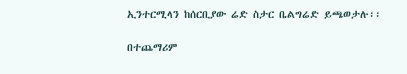ኢንተርሚላን ከሰርቢያው ሬድ ስታር ቤልግሬድ ይጫወታሉ፡፡

በተጨማሪም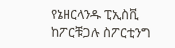የኔዘርላንዱ ፒኢስቪ ከፖርቹጋሉ ስፖርቲንግ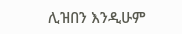ሊዝበን እንዲሁም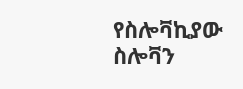የስሎቫኪያው ስሎቫን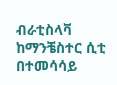ብራቲስላቫ ከማንቼስተር ሲቲ በተመሳሳይ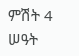ምሽት 4 ሠዓት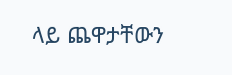ላይ ጨዋታቸውን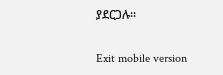ያደርጋሉ፡፡

Exit mobile version